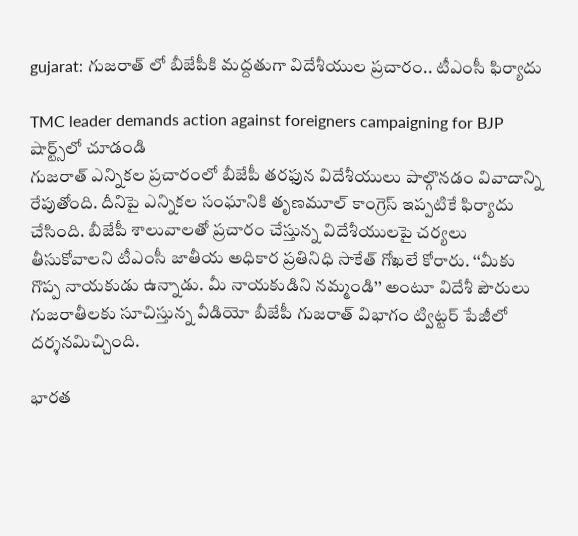gujarat: గుజరాత్ లో బీజేపీకి మద్దతుగా విదేశీయుల ప్రచారం.. టీఎంసీ ఫిర్యాదు

TMC leader demands action against foreigners campaigning for BJP
షార్ట్స్‌లో చూడండి
గుజరాత్ ఎన్నికల ప్రచారంలో బీజేపీ తరఫున విదేశీయులు పాల్గొనడం వివాదాన్ని రేపుతోంది. దీనిపై ఎన్నికల సంఘానికి తృణమూల్ కాంగ్రెస్ ఇప్పటికే ఫిర్యాదు చేసింది. బీజేపీ శాలువాలతో ప్రచారం చేస్తున్న విదేశీయులపై చర్యలు తీసుకోవాలని టీఎంసీ జాతీయ అధికార ప్రతినిధి సాకేత్ గోఖలే కోరారు. ‘‘మీకు గొప్ప నాయకుడు ఉన్నాడు. మీ నాయకుడిని నమ్మండి’’ అంటూ విదేశీ పౌరులు గుజరాతీలకు సూచిస్తున్న వీడియో బీజేపీ గుజరాత్ విభాగం ట్విట్టర్ పేజీలో దర్శనమిచ్చింది.

భారత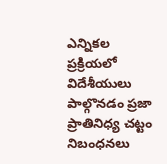ఎన్నికల ప్రక్రియలో విదేశీయులు పాల్గొనడం ప్రజా ప్రాతినిధ్య చట్టం నిబంధనలు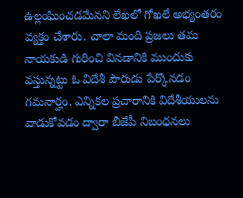ఉల్లంఘించడమేనని లేఖలో గోఖలే అభ్యంతరం వ్యక్తం చేశారు. చాలా మంది ప్రజలు తమ నాయకుడి గురించి వినడానికి ముందుకు వస్తున్నట్టు ఓ విదేశీ పౌరుడు పేర్కొనడం గమనార్హం. ఎన్నికల ప్రచారానికి విదేశీయులను వాడుకోవడం ద్వారా బీజేపీ నిబంధనలు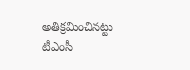అతిక్రమించినట్టు టీఎంసీ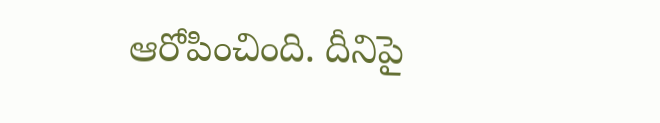ఆరోపించింది. దీనిపై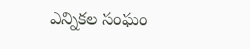ఎన్నికల సంఘం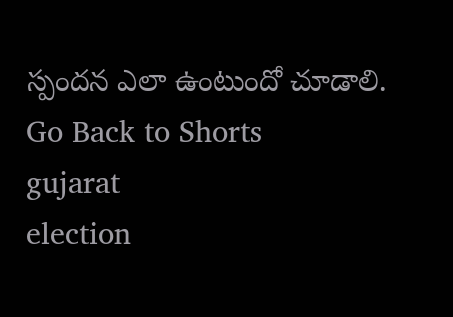స్పందన ఎలా ఉంటుందో చూడాలి.
Go Back to Shorts
gujarat
election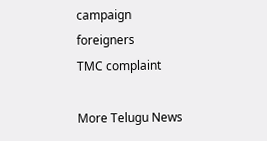campaign
foreigners
TMC complaint

More Telugu News